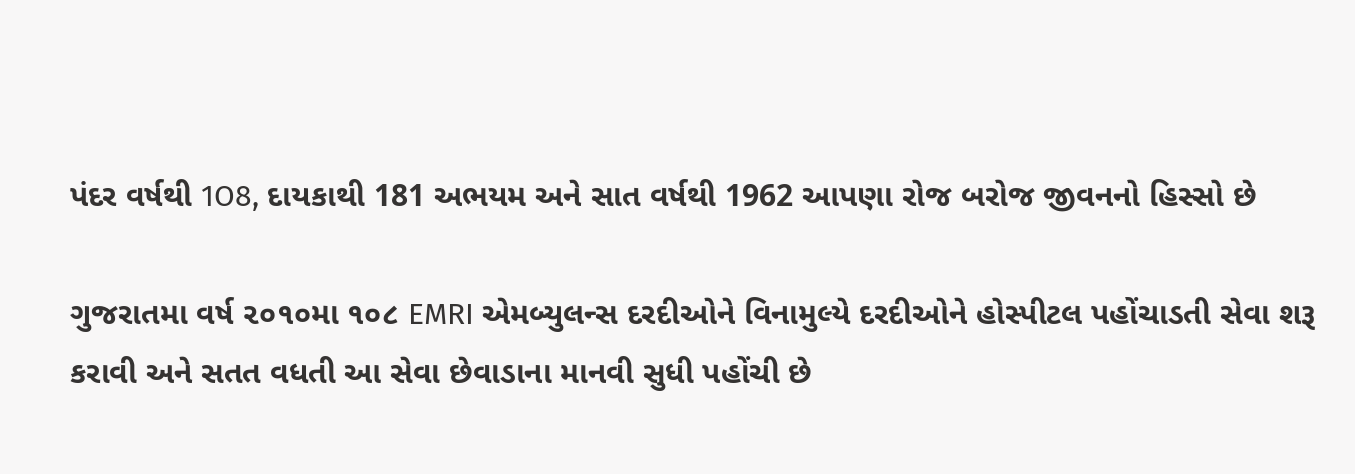પંદર વર્ષથી 1O8, દાયકાથી 181 અભયમ અને સાત વર્ષથી 1962 આપણા રોજ બરોજ જીવનનો હિસ્સો છે

ગુજરાતમા વર્ષ ૨૦૧૦મા ૧૦૮ EMRI એમબ્યુલન્સ દરદીઓને વિનામુલ્યે દરદીઓને હોસ્પીટલ પહોંચાડતી સેવા શરૂ કરાવી અને સતત વધતી આ સેવા છેવાડાના માનવી સુધી પહોંચી છે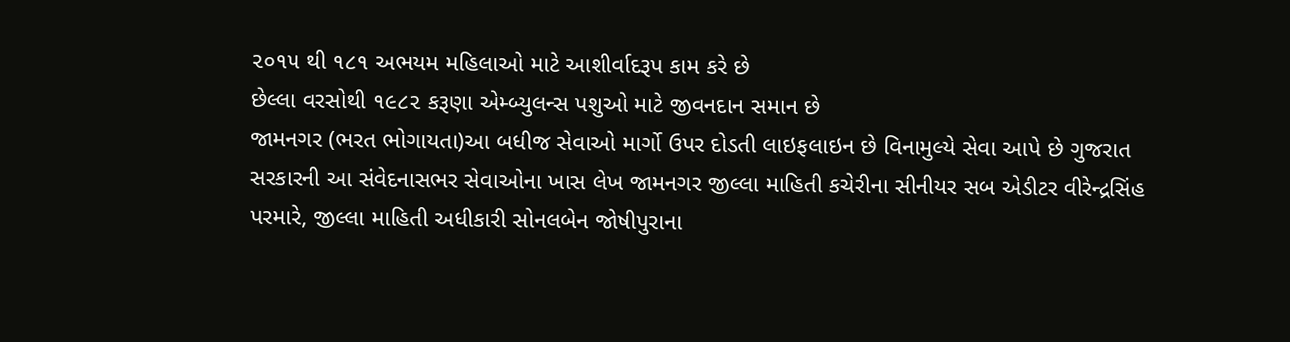૨૦૧૫ થી ૧૮૧ અભયમ મહિલાઓ માટે આશીર્વાદરૂપ કામ કરે છે
છેલ્લા વરસોથી ૧૯૮૨ કરૂણા એમ્બ્યુલન્સ પશુઓ માટે જીવનદાન સમાન છે
જામનગર (ભરત ભોગાયતા)આ બધીજ સેવાઓ માર્ગો ઉપર દોડતી લાઇફલાઇન છે વિનામુલ્યે સેવા આપે છે ગુજરાત સરકારની આ સંવેદનાસભર સેવાઓના ખાસ લેખ જામનગર જીલ્લા માહિતી કચેરીના સીનીયર સબ એડીટર વીરેન્દ્રસિંહ પરમારે, જીલ્લા માહિતી અધીકારી સોનલબેન જોષીપુરાના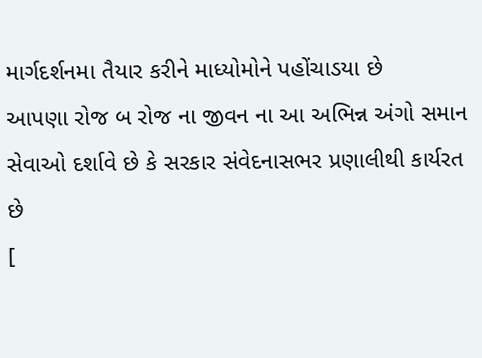માર્ગદર્શનમા તૈયાર કરીને માધ્યોમોને પહોંચાડયા છે
આપણા રોજ બ રોજ ના જીવન ના આ અભિન્ન અંગો સમાન સેવાઓ દર્શાવે છે કે સરકાર સંવેદનાસભર પ્રણાલીથી કાર્યરત છે
[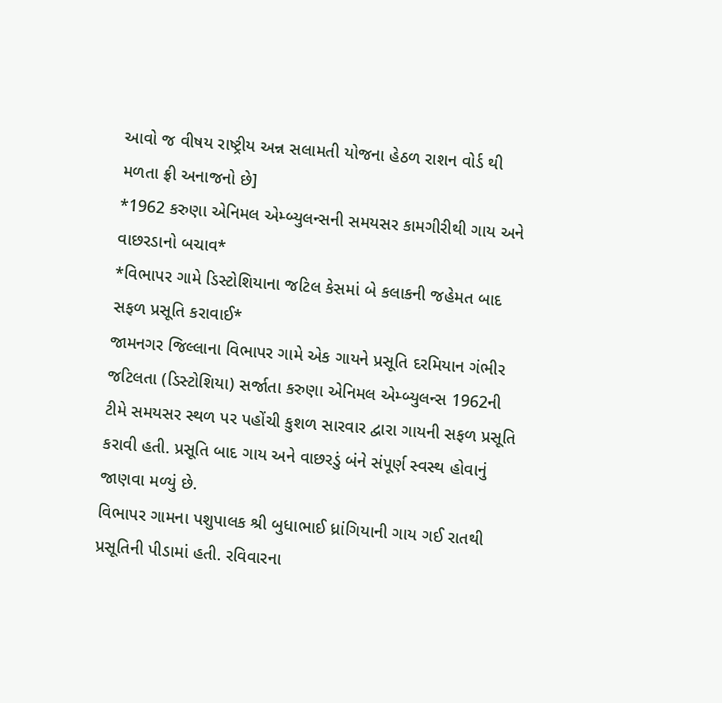આવો જ વીષય રાષ્ટ્રીય અન્ન સલામતી યોજના હેઠળ રાશન વોર્ડ થી મળતા ફ્રી અનાજનો છે]
*1962 કરુણા એનિમલ એમ્બ્યુલન્સની સમયસર કામગીરીથી ગાય અને વાછરડાનો બચાવ*
*વિભાપર ગામે ડિસ્ટોશિયાના જટિલ કેસમાં બે કલાકની જહેમત બાદ સફળ પ્રસૂતિ કરાવાઈ*
જામનગર જિલ્લાના વિભાપર ગામે એક ગાયને પ્રસૂતિ દરમિયાન ગંભીર જટિલતા (ડિસ્ટોશિયા) સર્જાતા કરુણા એનિમલ એમ્બ્યુલન્સ 1962ની ટીમે સમયસર સ્થળ પર પહોંચી કુશળ સારવાર દ્વારા ગાયની સફળ પ્રસૂતિ કરાવી હતી. પ્રસૂતિ બાદ ગાય અને વાછરડું બંને સંપૂર્ણ સ્વસ્થ હોવાનું જાણવા મળ્યું છે.
વિભાપર ગામના પશુપાલક શ્રી બુધાભાઈ ધ્રાંગિયાની ગાય ગઈ રાતથી પ્રસૂતિની પીડામાં હતી. રવિવારના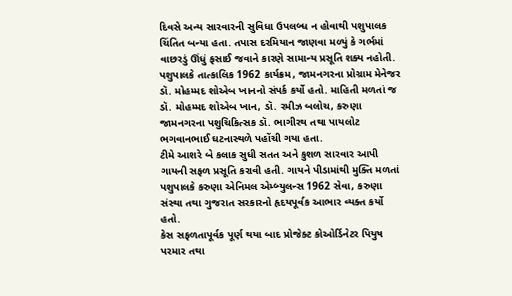દિવસે અન્ય સારવારની સુવિધા ઉપલબ્ધ ન હોવાથી પશુપાલક ચિંતિત બન્યા હતા. તપાસ દરમિયાન જાણવા મળ્યું કે ગર્ભમાં વાછરડું ઊંધું ફસાઈ જવાને કારણે સામાન્ય પ્રસૂતિ શક્ય નહોતી.
પશુપાલકે તાત્કાલિક 1962 કાર્યક્રમ, જામનગરના પ્રોગ્રામ મેનેજર ડૉ. મોહમ્મદ શોએબ ખાનનો સંપર્ક કર્યો હતો. માહિતી મળતાં જ ડૉ. મોહમ્મદ શોએબ ખાન, ડૉ. રમીઝ બલોચ, કરુણા જામનગરના પશુચિકિત્સક ડૉ. ભાગીરથ તથા પાયલોટ ભગવાનભાઈ ઘટનાસ્થળે પહોંચી ગયા હતા.
ટીમે આશરે બે કલાક સુધી સતત અને કુશળ સારવાર આપી ગાયની સફળ પ્રસૂતિ કરાવી હતી. ગાયને પીડામાંથી મુક્તિ મળતાં પશુપાલકે કરુણા એનિમલ એમ્બ્યુલન્સ 1962 સેવા, કરુણા સંસ્થા તથા ગુજરાત સરકારનો હૃદયપૂર્વક આભાર વ્યક્ત કર્યો હતો.
કેસ સફળતાપૂર્વક પૂર્ણ થયા બાદ પ્રોજેક્ટ કોઓર્ડિનેટર પિયુષ પરમાર તથા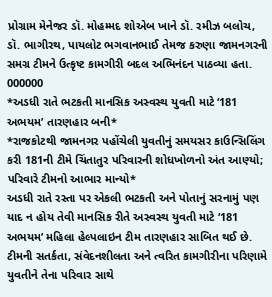પ્રોગ્રામ મેનેજર ડૉ. મોહમ્મદ શોએબ ખાને ડૉ. રમીઝ બલોચ, ડૉ. ભાગીરથ, પાયલોટ ભગવાનભાઈ તેમજ કરુણા જામનગરની સમગ્ર ટીમને ઉત્કૃષ્ટ કામગીરી બદલ અભિનંદન પાઠવ્યા હતા.
000000
*અડધી રાતે ભટકતી માનસિક અસ્વસ્થ યુવતી માટે ‘181 અભયમ’ તારણહાર બની*
*રાજકોટથી જામનગર પહોંચેલી યુવતીનું સમયસર કાઉન્સિલિંગ કરી 181ની ટીમે ચિંતાતુર પરિવારની શોધખોળનો અંત આણ્યો; પરિવારે ટીમનો આભાર માન્યો*
અડધી રાતે રસ્તા પર એકલી ભટકતી અને પોતાનું સરનામું પણ યાદ ન હોય તેવી માનસિક રીતે અસ્વસ્થ યુવતી માટે ‘181 અભયમ’ મહિલા હેલ્પલાઇન ટીમ તારણહાર સાબિત થઈ છે. ટીમની સતર્કતા, સંવેદનશીલતા અને ત્વરિત કામગીરીના પરિણામે યુવતીને તેના પરિવાર સાથે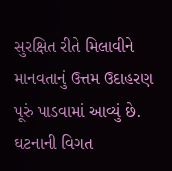સુરક્ષિત રીતે મિલાવીને માનવતાનું ઉત્તમ ઉદાહરણ પૂરું પાડવામાં આવ્યું છે.
ઘટનાની વિગત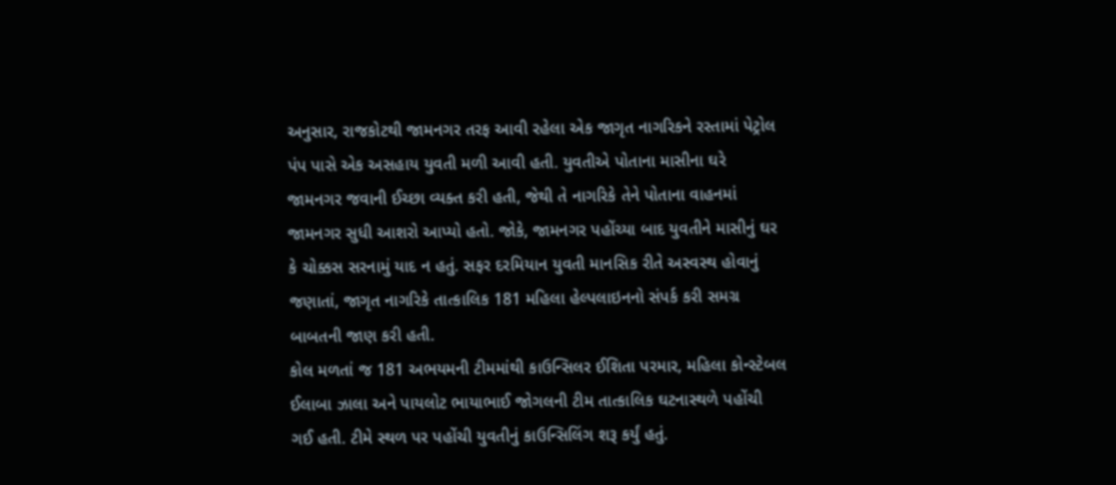અનુસાર, રાજકોટથી જામનગર તરફ આવી રહેલા એક જાગૃત નાગરિકને રસ્તામાં પેટ્રોલ પંપ પાસે એક અસહાય યુવતી મળી આવી હતી. યુવતીએ પોતાના માસીના ઘરે જામનગર જવાની ઈચ્છા વ્યક્ત કરી હતી, જેથી તે નાગરિકે તેને પોતાના વાહનમાં જામનગર સુધી આશરો આપ્યો હતો. જોકે, જામનગર પહોંચ્યા બાદ યુવતીને માસીનું ઘર કે ચોક્કસ સરનામું યાદ ન હતું. સફર દરમિયાન યુવતી માનસિક રીતે અસ્વસ્થ હોવાનું જણાતાં, જાગૃત નાગરિકે તાત્કાલિક 181 મહિલા હેલ્પલાઇનનો સંપર્ક કરી સમગ્ર બાબતની જાણ કરી હતી.
કોલ મળતાં જ 181 અભયમની ટીમમાંથી કાઉન્સિલર ઈશિતા પરમાર, મહિલા કોન્સ્ટેબલ ઈલાબા ઝાલા અને પાયલોટ ભાયાભાઈ જોગલની ટીમ તાત્કાલિક ઘટનાસ્થળે પહોંચી ગઈ હતી. ટીમે સ્થળ પર પહોંચી યુવતીનું કાઉન્સિલિંગ શરૂ કર્યું હતું.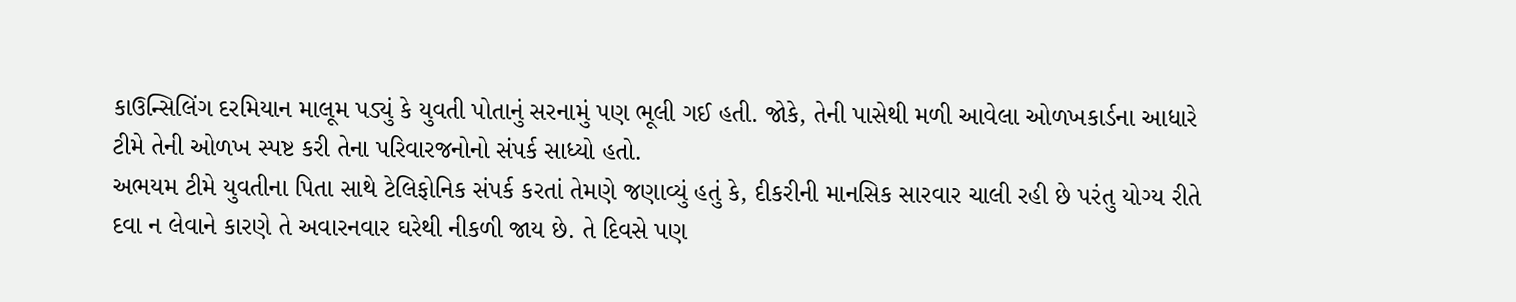કાઉન્સિલિંગ દરમિયાન માલૂમ પડ્યું કે યુવતી પોતાનું સરનામું પણ ભૂલી ગઈ હતી. જોકે, તેની પાસેથી મળી આવેલા ઓળખકાર્ડના આધારે ટીમે તેની ઓળખ સ્પષ્ટ કરી તેના પરિવારજનોનો સંપર્ક સાધ્યો હતો.
અભયમ ટીમે યુવતીના પિતા સાથે ટેલિફોનિક સંપર્ક કરતાં તેમણે જણાવ્યું હતું કે, દીકરીની માનસિક સારવાર ચાલી રહી છે પરંતુ યોગ્ય રીતે દવા ન લેવાને કારણે તે અવારનવાર ઘરેથી નીકળી જાય છે. તે દિવસે પણ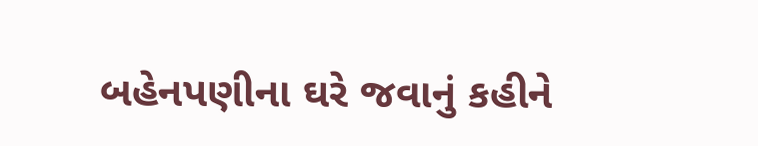બહેનપણીના ઘરે જવાનું કહીને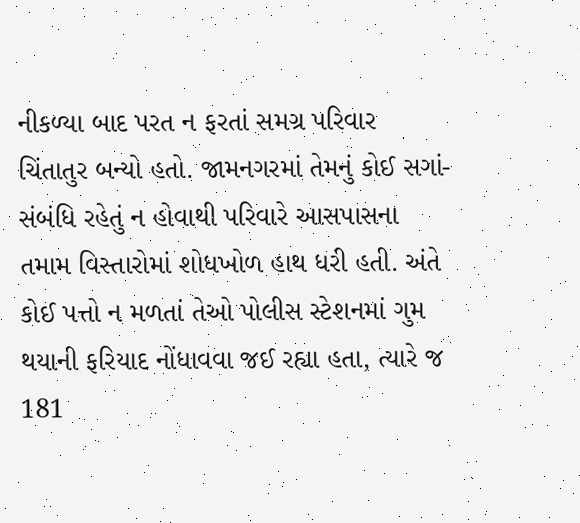નીકળ્યા બાદ પરત ન ફરતાં સમગ્ર પરિવાર ચિંતાતુર બન્યો હતો. જામનગરમાં તેમનું કોઈ સગાં-સંબંધિ રહેતું ન હોવાથી પરિવારે આસપાસના તમામ વિસ્તારોમાં શોધખોળ હાથ ધરી હતી. અંતે કોઈ પત્તો ન મળતાં તેઓ પોલીસ સ્ટેશનમાં ગુમ થયાની ફરિયાદ નોંધાવવા જઈ રહ્યા હતા, ત્યારે જ 181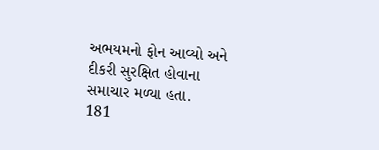અભયમનો ફોન આવ્યો અને દીકરી સુરક્ષિત હોવાના સમાચાર મળ્યા હતા.
181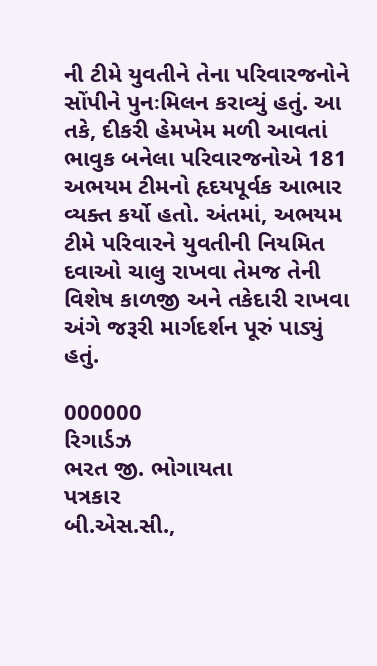ની ટીમે યુવતીને તેના પરિવારજનોને સોંપીને પુનઃમિલન કરાવ્યું હતું. આ તકે, દીકરી હેમખેમ મળી આવતાં ભાવુક બનેલા પરિવારજનોએ 181 અભયમ ટીમનો હૃદયપૂર્વક આભાર વ્યક્ત કર્યો હતો. અંતમાં, અભયમ ટીમે પરિવારને યુવતીની નિયમિત દવાઓ ચાલુ રાખવા તેમજ તેની વિશેષ કાળજી અને તકેદારી રાખવા અંગે જરૂરી માર્ગદર્શન પૂરું પાડ્યું હતું.

000000
રિગાર્ડઝ
ભરત જી. ભોગાયતા
પત્રકાર
બી.એસ.સી.,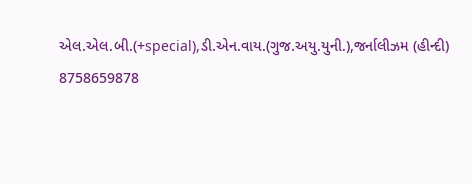એલ.એલ.બી.(+special),ડી.એન.વાય.(ગુજ.અયુ.યુની.),જર્નાલીઝમ (હીન્દી)
8758659878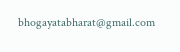bhogayatabharat@gmail.com